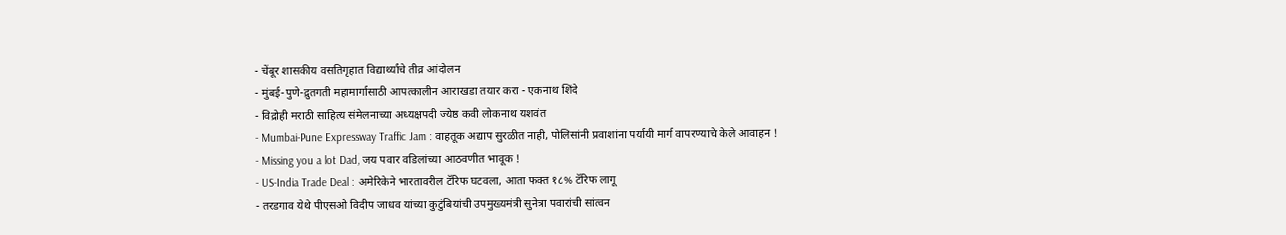- चेंबूर शासकीय वसतिगृहात विद्यार्थ्यांचे तीव्र आंदोलन
- मुंबई-पुणे-द्रुतगती महामार्गासाठी आपत्कालीन आराखडा तयार करा - एकनाथ शिंदे
- विद्रोही मराठी साहित्य संमेलनाच्या अध्यक्षपदी ज्येष्ठ कवी लोकनाथ यशवंत
- Mumbai-Pune Expressway Traffic Jam : वाहतूक अद्याप सुरळीत नाही, पोलिसांनी प्रवाशांना पर्यायी मार्ग वापरण्याचे केले आवाहन !
- Missing you a lot Dad, जय पवार वडिलांच्या आठवणीत भावूक !
- US-India Trade Deal : अमेरिकेने भारतावरील टॅरिफ घटवला, आता फक्त १८% टॅरिफ लागू
- तरडगाव येथे पीएसओ विदीप जाधव यांच्या कुटुंबियांची उपमुख्यमंत्री सुनेत्रा पवारांची सांत्वन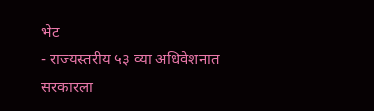भेट
- राज्यस्तरीय ५३ व्या अधिवेशनात सरकारला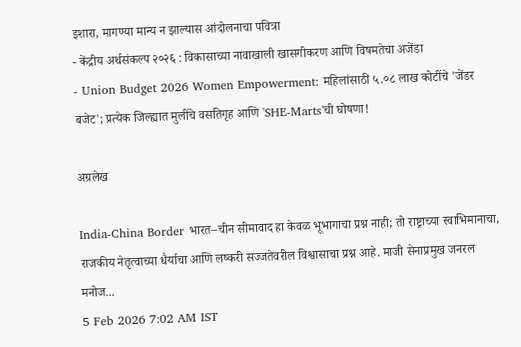इशारा, मागण्या मान्य न झाल्यास आंदोलनाचा पवित्रा
- केंद्रीय अर्थसंकल्प २०२६ : विकासाच्या नावाखाली खासगीकरण आणि विषमतेचा अजेंडा
- Union Budget 2026 Women Empowerment: महिलांसाठी ५.०८ लाख कोटींचे 'जेंडर बजेट'; प्रत्येक जिल्ह्यात मुलींचे वसतिगृह आणि 'SHE-Marts'ची घोषणा!

अग्रलेख

India-China Border भारत–चीन सीमावाद हा केवळ भूभागाचा प्रश्न नाही; तो राष्ट्राच्या स्वाभिमानाचा, राजकीय नेतृत्वाच्या धैर्याचा आणि लष्करी सज्जतेवरील विश्वासाचा प्रश्न आहे. माजी सेनाप्रमुख जनरल मनोज...
5 Feb 2026 7:02 AM IST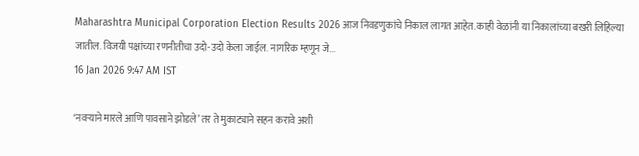Maharashtra Municipal Corporation Election Results 2026 आज निवडणुकांचे निकाल लागत आहेत. काही वेळांनी या निकालांच्या बखरी लिहिल्या जातील. विजयी पक्षांच्या रणनीतीचा उदो-उदो केला जाईल. नागरिक म्हणून जे...
16 Jan 2026 9:47 AM IST

‘नवऱ्याने मारले आणि पावसाने झोडले’ तर ते मुकाट्याने सहन करावे अशी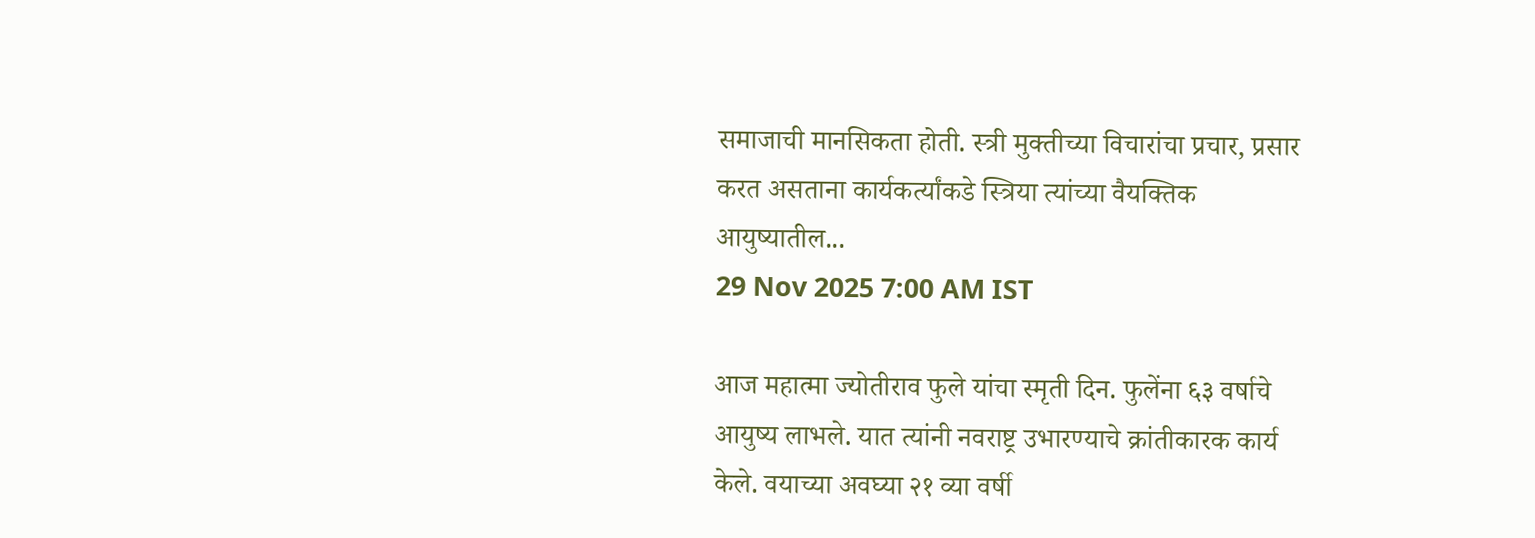समाजाची मानसिकता होती. स्त्री मुक्तीच्या विचारांचा प्रचार, प्रसार करत असताना कार्यकर्त्यांकडे स्त्रिया त्यांच्या वैयक्तिक आयुष्यातील...
29 Nov 2025 7:00 AM IST

आज महात्मा ज्योतीराव फुले यांचा स्मृती दिन. फुलेंना ६३ वर्षाचे आयुष्य लाभले. यात त्यांनी नवराष्ट्र उभारण्याचे क्रांतीकारक कार्य केले. वयाच्या अवघ्या २१ व्या वर्षी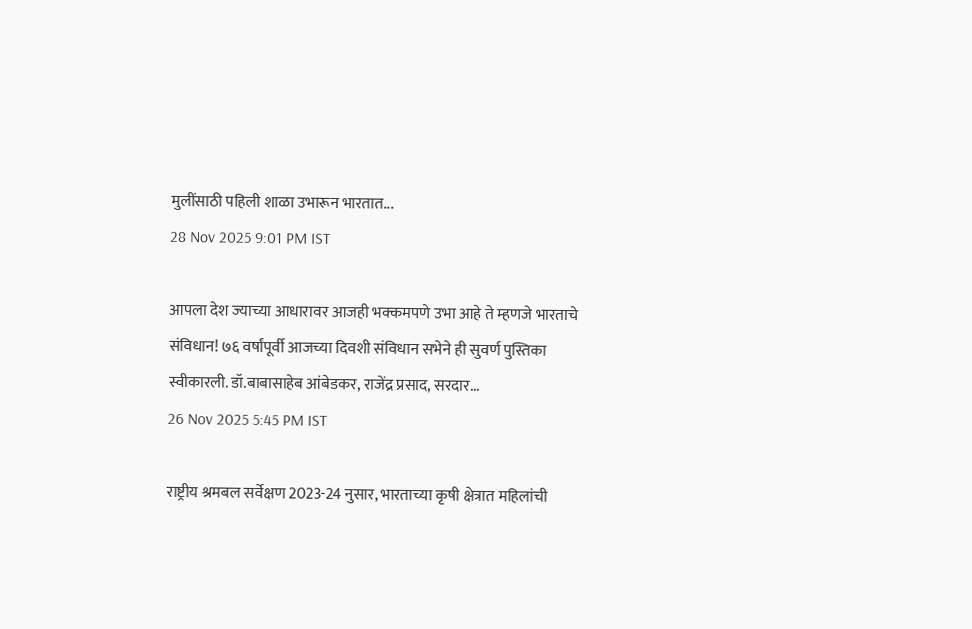मुलींसाठी पहिली शाळा उभारून भारतात...
28 Nov 2025 9:01 PM IST

आपला देश ज्याच्या आधारावर आजही भक्कमपणे उभा आहे ते म्हणजे भारताचे संविधान! ७६ वर्षांपूर्वी आजच्या दिवशी संविधान सभेने ही सुवर्ण पुस्तिका स्वीकारली. डॉ.बाबासाहेब आंबेडकर, राजेंद्र प्रसाद, सरदार...
26 Nov 2025 5:45 PM IST

राष्ट्रीय श्रमबल सर्वेक्षण 2023-24 नुसार, भारताच्या कृषी क्षेत्रात महिलांची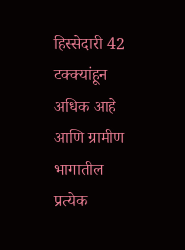हिस्सेदारी 42 टक्क्यांहून अधिक आहे आणि ग्रामीण भागातील प्रत्येक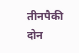तीनपैकी दोन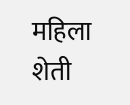महिला शेती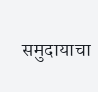समुदायाचा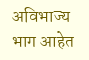अविभाज्य भाग आहेत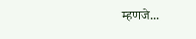म्हणजे...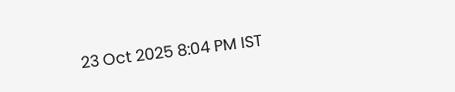23 Oct 2025 8:04 PM IST